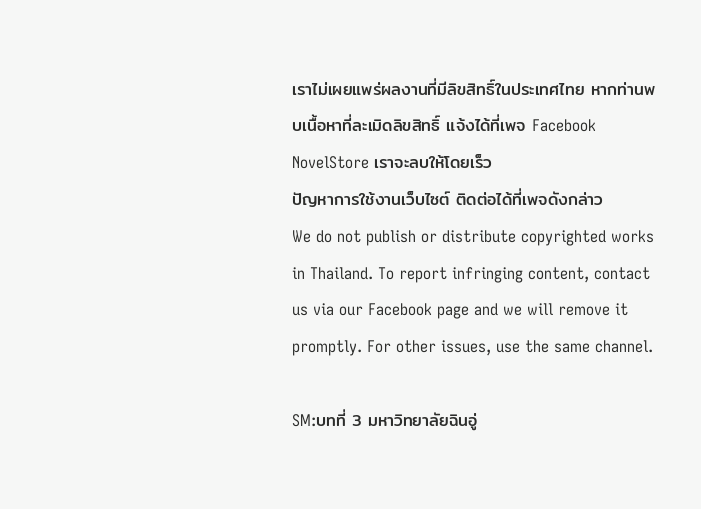เราไม่เผยแพร่ผลงานที่มีลิขสิทธิ์ในประเทศไทย หากท่านพบเนื้อหาที่ละเมิดลิขสิทธิ์ แจ้งได้ที่เพจ Facebook NovelStore เราจะลบให้โดยเร็ว
ปัญหาการใช้งานเว็บไซต์ ติดต่อได้ที่เพจดังกล่าว
We do not publish or distribute copyrighted works in Thailand. To report infringing content, contact us via our Facebook page and we will remove it promptly. For other issues, use the same channel.

SM:บทที่ 3 มหาวิทยาลัยฉินอู่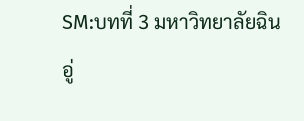SM:บทที่ 3 มหาวิทยาลัยฉินอู่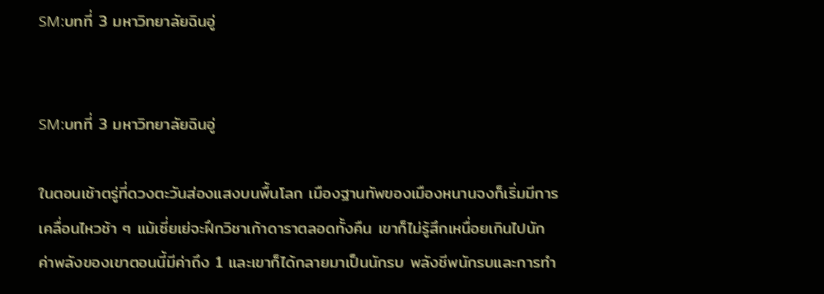SM:บทที่ 3 มหาวิทยาลัยฉินอู่


SM:บทที่ 3 มหาวิทยาลัยฉินอู่

ในตอนเช้าตรู่ที่ดวงตะวันส่องแสงบนพื้นโลก เมืองฐานทัพของเมืองหนานจงก็เริ่มมีการเคลื่อนไหวช้า ๆ แม้เซี่ยเย่จะฝึกวิชาเก้าดาราตลอดทั้งคืน เขาก็ไม่รู้สึกเหนื่อยเกินไปนัก ค่าพลังของเขาตอนนี้มีค่าถึง 1 และเขาก็ได้กลายมาเป็นนักรบ พลังชีพนักรบและการทำ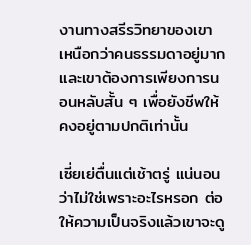งานทางสรีรวิทยาของเขาเหนือกว่าคนธรรมดาอยู่มาก และเขาต้องการเพียงการนอนหลับสั้น ๆ เพื่อยังชีพให้คงอยู่ตามปกติเท่านั้น

เซี่ยเย่ตื่นแต่เช้าตรู่ แน่นอนว่าไม่ใช่เพราะอะไรหรอก ต่อให้ความเป็นจริงแล้วเขาจะดู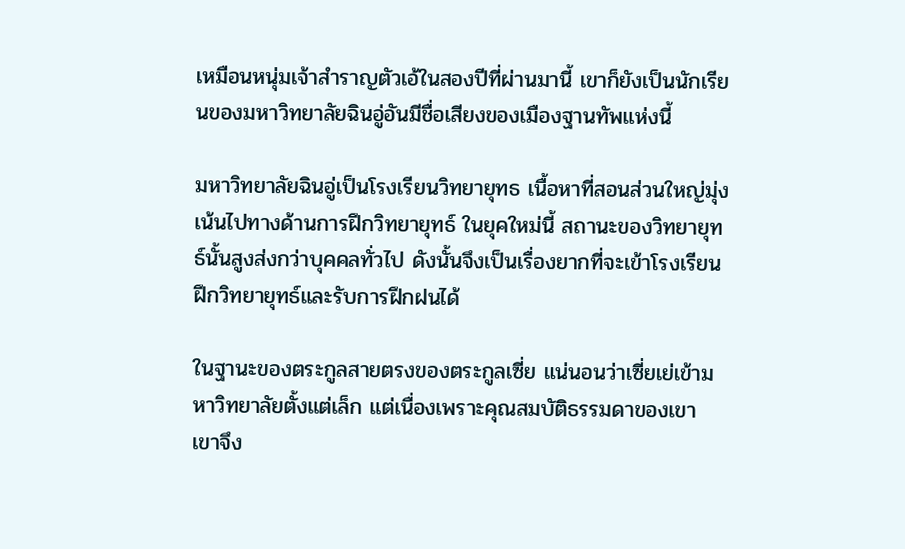เหมือนหนุ่มเจ้าสำราญตัวเอ้ในสองปีที่ผ่านมานี้ เขาก็ยังเป็นนักเรียนของมหาวิทยาลัยฉินอู่อันมีชื่อเสียงของเมืองฐานทัพแห่งนี้

มหาวิทยาลัยฉินอู่เป็นโรงเรียนวิทยายุทธ เนื้อหาที่สอนส่วนใหญ่มุ่งเน้นไปทางด้านการฝึกวิทยายุทธ์ ในยุคใหม่นี้ สถานะของวิทยายุทธ์นั้นสูงส่งกว่าบุคคลทั่วไป ดังนั้นจึงเป็นเรื่องยากที่จะเข้าโรงเรียนฝึกวิทยายุทธ์และรับการฝึกฝนได้

ในฐานะของตระกูลสายตรงของตระกูลเซี่ย แน่นอนว่าเซี่ยเย่เข้ามหาวิทยาลัยตั้งแต่เล็ก แต่เนื่องเพราะคุณสมบัติธรรมดาของเขา เขาจึง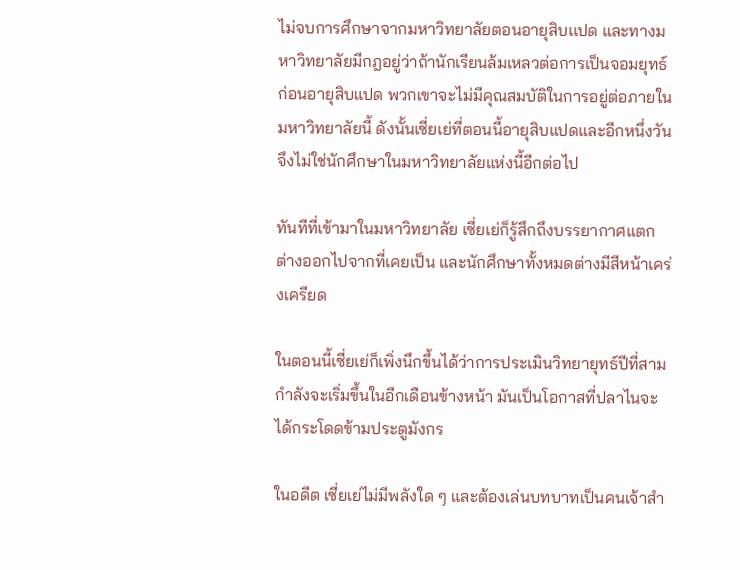ไม่จบการศึกษาจากมหาวิทยาลัยตอนอายุสิบเเปด และทางมหาวิทยาลัยมีกฎอยู่ว่าถ้านักเรียนล้มเหลวต่อการเป็นจอมยุทธ์ก่อนอายุสิบแปด พวกเขาจะไม่มีคุณสมบัติในการอยู่ต่อภายในมหาวิทยาลัยนี้ ดังนั้นเซี่ยเย่ที่ตอนนี้อายุสิบแปดและอีกหนึ่งวันจึงไม่ใช่นักศึกษาในมหาวิทยาลัยแห่งนี้อีกต่อไป

ทันทีที่เข้ามาในมหาวิทยาลัย เซี่ยเย่ก็รู้สึกถึงบรรยากาศแตกต่างออกไปจากที่เคยเป็น และนักศึกษาทั้งหมดต่างมีสีหน้าเคร่งเครียด

ในตอนนี้เซี่ยเย่ก็เพิ่งนึกขึ้นได้ว่าการประเมินวิทยายุทธ์ปีที่สามกำลังจะเริ่มขึ้นในอีกเดือนข้างหน้า มันเป็นโอกาสที่ปลาไนจะได้กระโดดข้ามประตูมังกร

ในอดีต เซี่ยเย่ไม่มีพลังใด ๆ และต้องเล่นบทบาทเป็นคนเจ้าสำ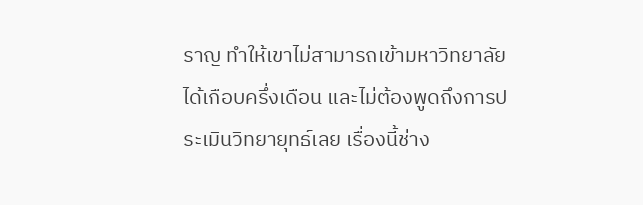ราญ ทำให้เขาไม่สามารถเข้ามหาวิทยาลัยได้เกือบครึ่งเดือน และไม่ต้องพูดถึงการประเมินวิทยายุทธ์เลย เรื่องนี้ช่าง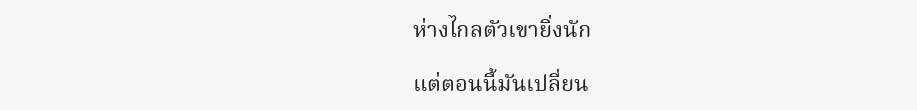ห่างไกลตัวเขายิ่งนัก

แต่ตอนนี้มันเปลี่ยน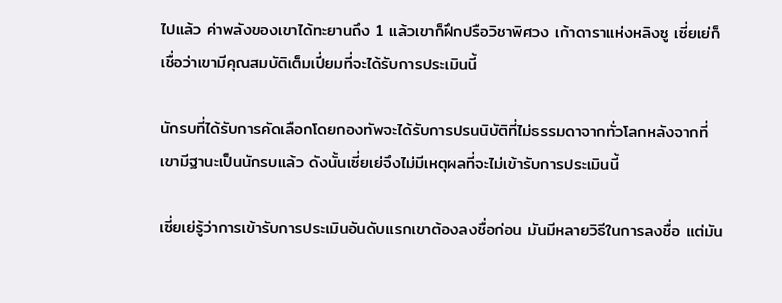ไปแล้ว ค่าพลังของเขาได้ทะยานถึง 1 แล้วเขาก็ฝึกปรือวิชาพิศวง เก้าดาราแห่งหลิงซู เซี่ยเย่ก็เชื่อว่าเขามีคุณสมบัติเต็มเปี่ยมที่จะได้รับการประเมินนี้

นักรบที่ได้รับการคัดเลือกโดยกองทัพจะได้รับการปรนนิบัติที่ไม่ธรรมดาจากทั่วโลกหลังจากที่เขามีฐานะเป็นนักรบแล้ว ดังนั้นเซี่ยเย่จึงไม่มีเหตุผลที่จะไม่เข้ารับการประเมินนี้

เซี่ยเย่รู้ว่าการเข้ารับการประเมินอันดับเเรกเขาต้องลงชื่อก่อน มันมีหลายวิธีในการลงชื่อ แต่มัน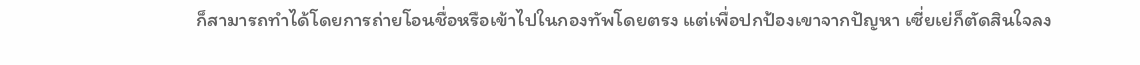ก็สามารถทำได้โดยการถ่ายโอนชื่อหรือเข้าไปในกองทัพโดยตรง แต่เพื่อปกป้องเขาจากปัญหา เซี่ยเย่ก็ตัดสินใจลง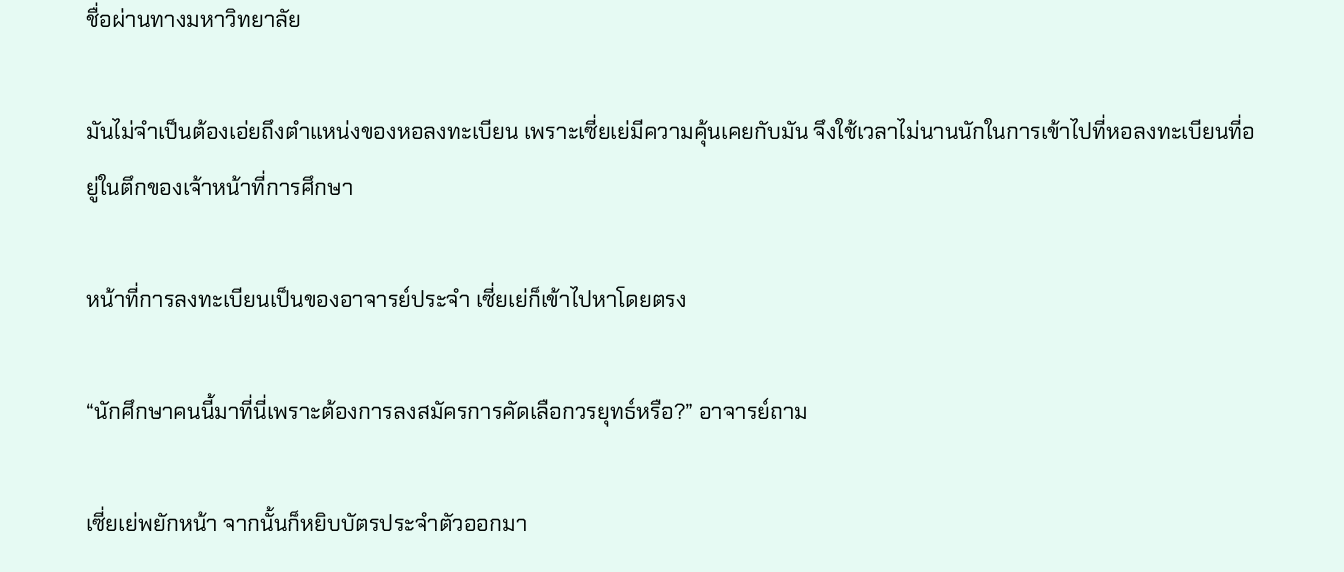ชื่อผ่านทางมหาวิทยาลัย

มันไม่จำเป็นต้องเอ่ยถึงตำแหน่งของหอลงทะเบียน เพราะเซี่ยเย่มีความคุ้นเคยกับมัน จึงใช้เวลาไม่นานนักในการเข้าไปที่หอลงทะเบียนที่อยู่ในตึกของเจ้าหน้าที่การศึกษา

หน้าที่การลงทะเบียนเป็นของอาจารย์ประจำ เซี่ยเย่ก็เข้าไปหาโดยตรง

“นักศึกษาคนนี้มาที่นี่เพราะต้องการลงสมัครการคัดเลือกวรยุทธ์หรือ?” อาจารย์ถาม

เซี่ยเย่พยักหน้า จากนั้นก็หยิบบัตรประจำตัวออกมา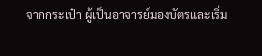จากกระเป๋า ผู้เป็นอาจารย์มองบัตรและเริ่ม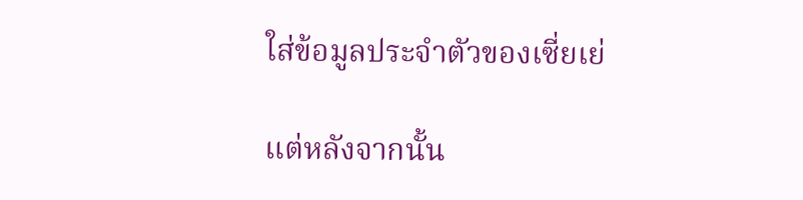ใส่ข้อมูลประจำตัวของเซี่ยเย่

แต่หลังจากนั้น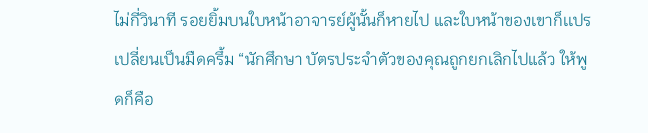ไม่กี่วินาที รอยยิ้มบนใบหน้าอาจารย์ผู้นั้นก็หายไป และใบหน้าของเขาก็เเปรเปลี่ยนเป็นมืดครึ้ม “นักศึกษา บัตรประจำตัวของคุณถูกยกเลิกไปแล้ว ให้พูดก็คือ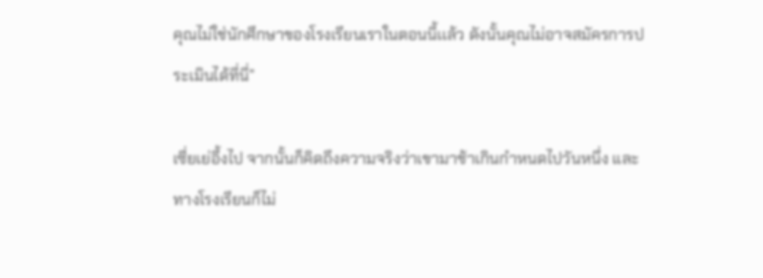คุณไม่ใช่นักศึกษาของโรงเรียนเราในตอนนี้เเล้ว ดังนั้นคุณไม่อาจสมัครการประเมินได้ที่นี่”

เซี่ยเย่อึ้งไป จากนั้นก็คิดถึงความจริงว่าเขามาช้าเกินกำหนดไปวันหนึ่ง และทางโรงเรียนก็ไม่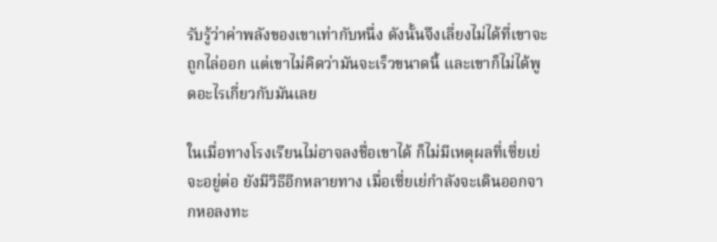รับรู้ว่าค่าพลังของเขาเท่ากับหนึ่ง ดังนั้นจึงเลี่ยงไม่ได้ที่เขาจะถูกไล่ออก แต่เขาไม่คิดว่ามันจะเร็วขนาดนี้ และเขาก็ไม่ได้พูดอะไรเกี่ยวกับมันเลย

ในเมื่อทางโรงเรียนไม่อาจลงชื่อเขาได้ ก็ไม่มีเหตุผลที่เซี่ยเย่จะอยู่ต่อ ยังมีวิธีอีกหลายทาง เมื่อเซี่ยเย่กำลังจะเดินออกจากหอลงทะ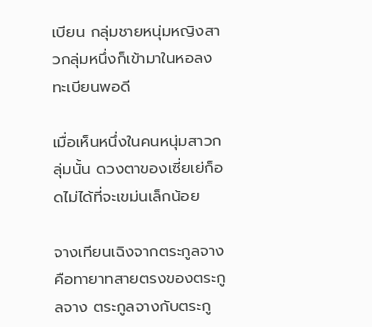เบียน กลุ่มชายหนุ่มหญิงสาวกลุ่มหนึ่งก็เข้ามาในหอลงทะเบียนพอดี

เมื่อเห็นหนึ่งในคนหนุ่มสาวกลุ่มนั้น ดวงตาของเซี่ยเย่ก็อดไม่ได้ที่จะเขม่นเล็กน้อย

จางเทียนเฉิงจากตระกูลจางคือทายาทสายตรงของตระกูลจาง ตระกูลจางกับตระกู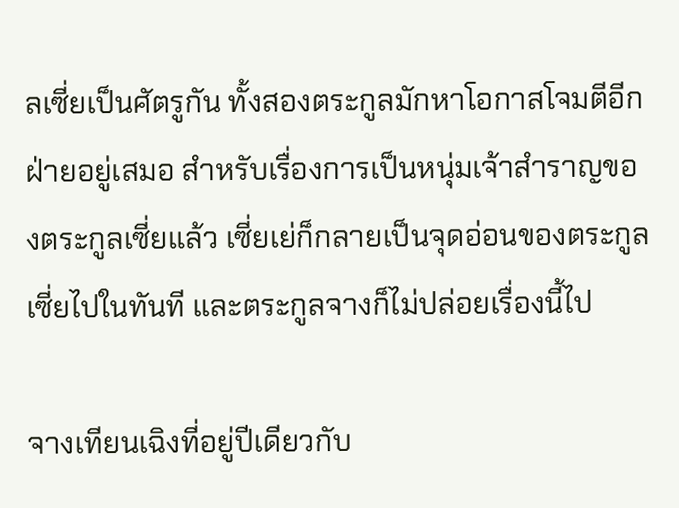ลเซี่ยเป็นศัตรูกัน ทั้งสองตระกูลมักหาโอกาสโจมตีอีกฝ่ายอยู่เสมอ สำหรับเรื่องการเป็นหนุ่มเจ้าสำราญของตระกูลเซี่ยแล้ว เซี่ยเย่ก็กลายเป็นจุดอ่อนของตระกูลเซี่ยไปในทันที และตระกูลจางก็ไม่ปล่อยเรื่องนี้ไป

จางเทียนเฉิงที่อยู่ปีเดียวกับ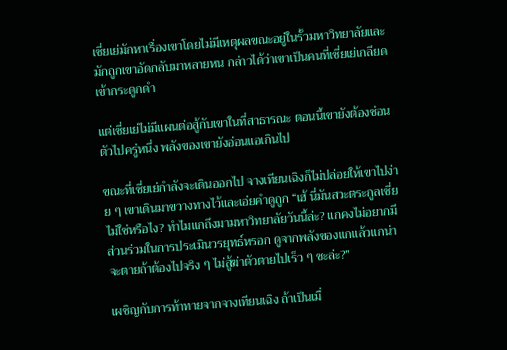เซี่ยเย่มักหาเรื่องเขาโดยไม่มีเหตุผลขณะอยู่ในรั้วมหาวิทยาลัยและมักถูกเขาอัดกลับมาหลายหน กล่าวได้ว่าเขาเป็นคนที่เซี่ยเย่เกลียดเข้ากระดูกดำ

แต่เซี่ยเย่ไม่มีแผนต่อสู้กับเขาในที่สาธารณะ ตอนนี้เขายังต้องซ่อนตัวไปครู่หนึ่ง พลังของเขายังอ่อนแอเกินไป

ขณะที่เซี่ยเย่กำลังจะเดินออกไป จางเทียนเฉิงก็ไม่ปล่อยให้เขาไปง่าย ๆ เขาเดินมาขวางทางไว้และเอ่ยคำดูถูก “เฮ้ นี่มันสวะตระกูลเซี่ยไม่ใช่หรือไง? ทำไมแกถึงมามหาวิทยาลัยวันนี้ล่ะ? แกคงไม่อยากมีส่วนร่วมในการประเมินวรยุทธ์หรอก ดูจากพลังของเเกแล้วแกน่าจะตายถ้าต้องไปจริง ๆ ไม่สู้ฆ่าตัวตายไปเร็ว ๆ ซะล่ะ?”

เผชิญกับการท้าทายจากจางเทียนเฉิง ถ้าเป็นเมื่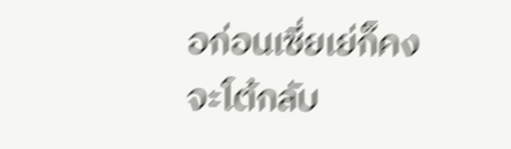อก่อนเซี่ยเย่ก็คงจะโต้กลับ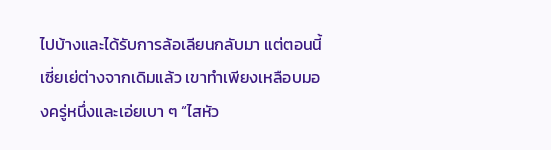ไปบ้างและได้รับการล้อเลียนกลับมา แต่ตอนนี้เซี่ยเย่ต่างจากเดิมแล้ว เขาทำเพียงเหลือบมองครู่หนึ่งและเอ่ยเบา ๆ “ไสหัว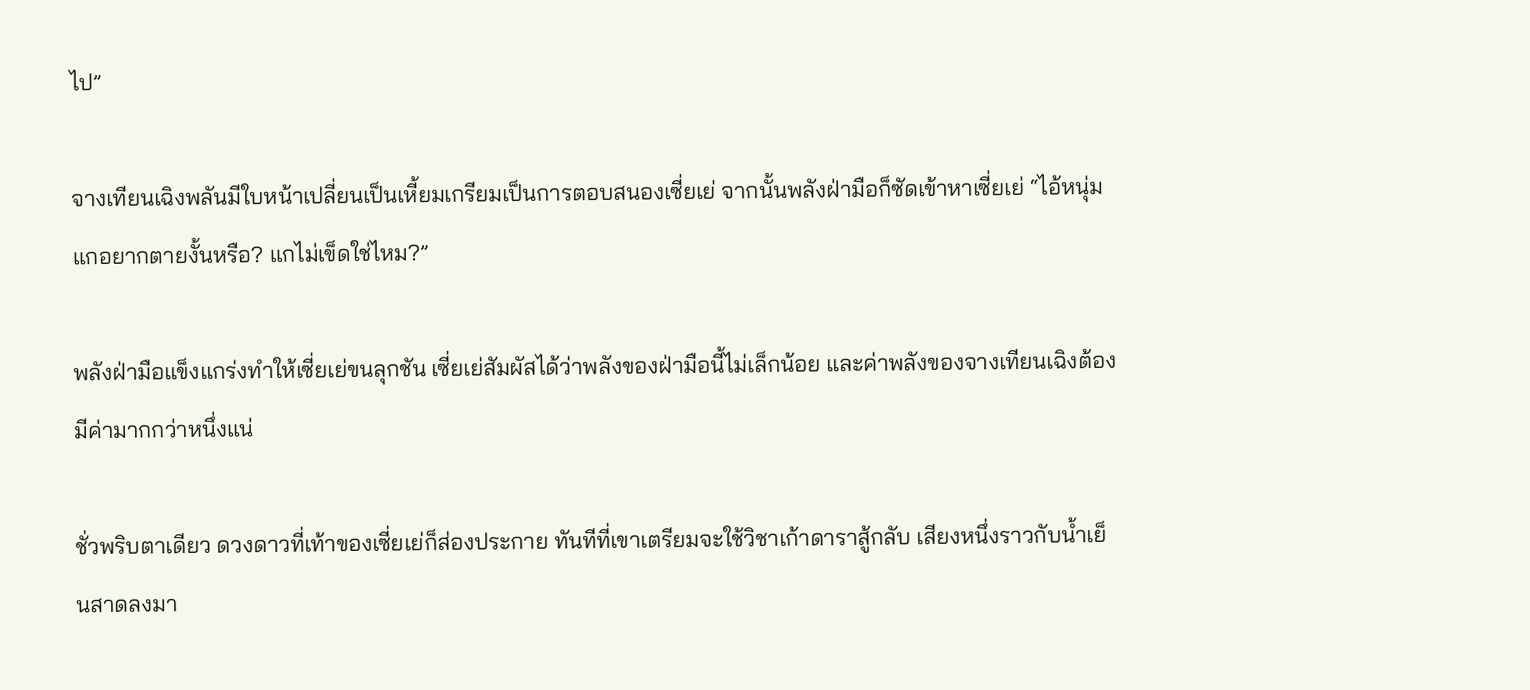ไป”

จางเทียนเฉิงพลันมีใบหน้าเปลี่ยนเป็นเหี้ยมเกรียมเป็นการตอบสนองเซี่ยเย่ จากนั้นพลังฝ่ามือก็ซัดเข้าหาเซี่ยเย่ “ไอ้หนุ่ม แกอยากตายงั้นหรือ? แกไม่เข็ดใช่ไหม?”

พลังฝ่ามือแข็งแกร่งทำให้เซี่ยเย่ขนลุกชัน เซี่ยเย่สัมผัสได้ว่าพลังของฝ่ามือนี้ไม่เล็กน้อย และค่าพลังของจางเทียนเฉิงต้องมีค่ามากกว่าหนึ่งแน่

ชั่วพริบตาเดียว ดวงดาวที่เท้าของเซี่ยเย่ก็ส่องประกาย ทันทีที่เขาเตรียมจะใช้วิชาเก้าดาราสู้กลับ เสียงหนึ่งราวกับน้ำเย็นสาดลงมา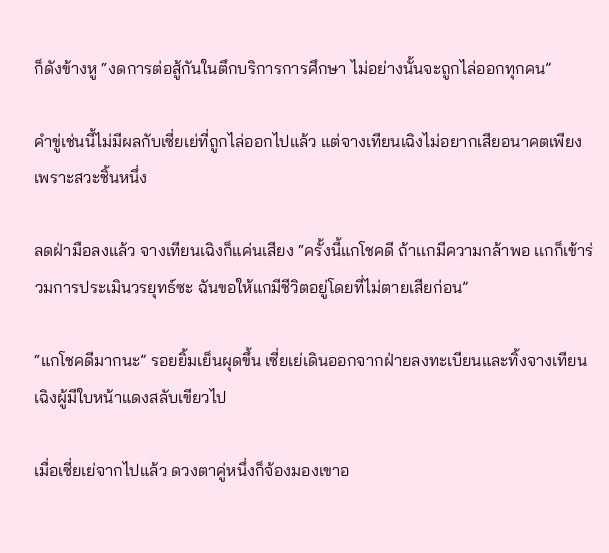ก็ดังข้างหู “งดการต่อสู้กันในตึกบริการการศึกษา ไม่อย่างนั้นจะถูกไล่ออกทุกคน”

คำขู่เช่นนี้ไม่มีผลกับเซี่ยเย่ที่ถูกไล่ออกไปแล้ว แต่จางเทียนเฉิงไม่อยากเสียอนาคตเพียงเพราะสวะชิ้นหนึ่ง

ลดฝ่ามือลงแล้ว จางเทียนเฉิงก็แค่นเสียง “ครั้งนี้แกโชคดี ถ้าเเกมีความกล้าพอ เเกก็เข้าร่วมการประเมินวรยุทธ์ซะ ฉันขอให้แกมีชีวิตอยู่โดยที่ไม่ตายเสียก่อน”

“แกโชคดีมากนะ” รอยยิ้มเย็นผุดขึ้น เซี่ยเย่เดินออกจากฝ่ายลงทะเบียนและทิ้งจางเทียนเฉิงผู้มีใบหน้าแดงสลับเขียวไป

เมื่อเซี่ยเย่จากไปแล้ว ดวงตาคู่หนึ่งก็จ้องมองเขาอ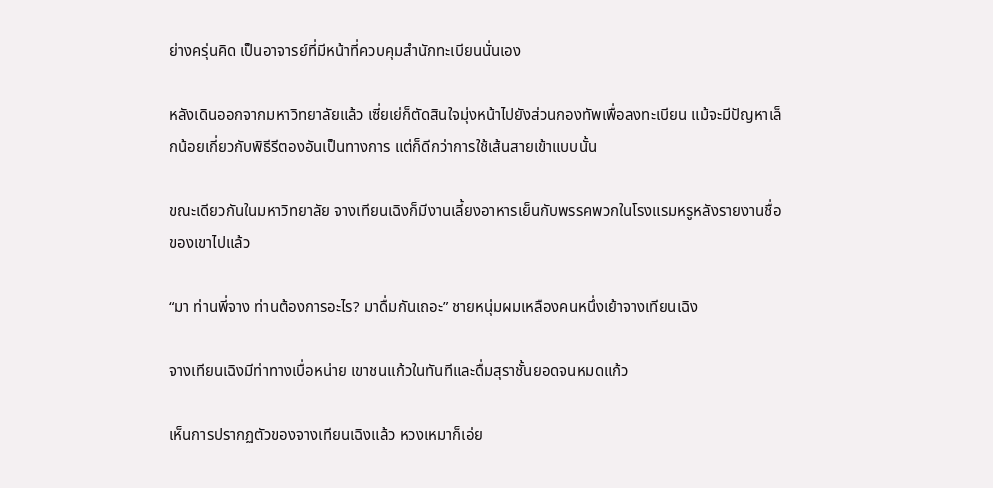ย่างครุ่นคิด เป็นอาจารย์ที่มีหน้าที่ควบคุมสำนักทะเบียนนั่นเอง

หลังเดินออกจากมหาวิทยาลัยแล้ว เซี่ยเย่ก็ตัดสินใจมุ่งหน้าไปยังส่วนกองทัพเพื่อลงทะเบียน แม้จะมีปัญหาเล็กน้อยเกี่ยวกับพิธีรีตองอันเป็นทางการ แต่ก็ดีกว่าการใช้เส้นสายเข้าแบบนั้น

ขณะเดียวกันในมหาวิทยาลัย จางเทียนเฉิงก็มีงานเลี้ยงอาหารเย็นกับพรรคพวกในโรงแรมหรูหลังรายงานชื่อของเขาไปแล้ว

“มา ท่านพี่จาง ท่านต้องการอะไร? มาดื่มกันเถอะ” ชายหนุ่มผมเหลืองคนหนึ่งเย้าจางเทียนเฉิง

จางเทียนเฉิงมีท่าทางเบื่อหน่าย เขาชนเเก้วในทันทีและดื่มสุราชั้นยอดจนหมดแก้ว

เห็นการปรากฏตัวของจางเทียนเฉิงแล้ว หวงเหมาก็เอ่ย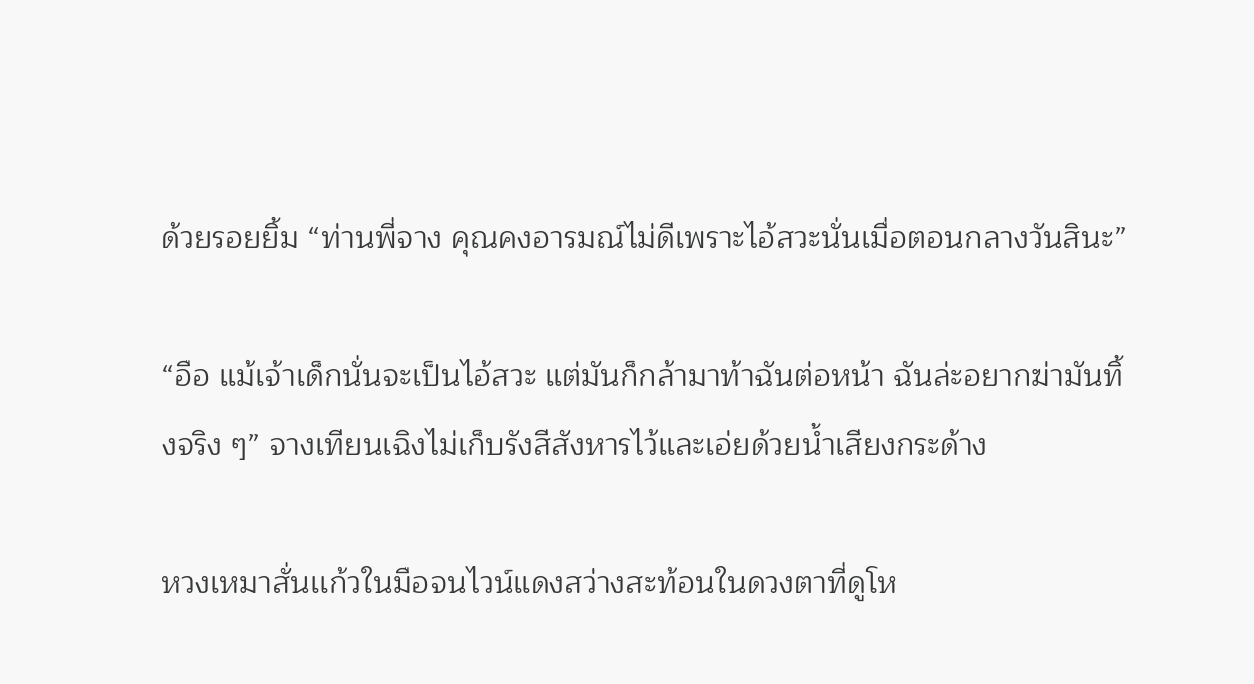ด้วยรอยยิ้ม “ท่านพี่จาง คุณคงอารมณ์ไม่ดีเพราะไอ้สวะนั่นเมื่อตอนกลางวันสินะ”

“อือ แม้เจ้าเด็กนั่นจะเป็นไอ้สวะ แต่มันก็กล้ามาท้าฉันต่อหน้า ฉันล่ะอยากฆ่ามันทิ้งจริง ๆ” จางเทียนเฉิงไม่เก็บรังสีสังหารไว้และเอ่ยด้วยน้ำเสียงกระด้าง

หวงเหมาสั่นเเก้วในมือจนไวน์แดงสว่างสะท้อนในดวงตาที่ดูโห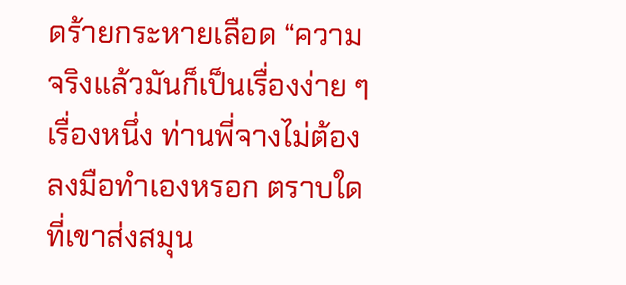ดร้ายกระหายเลือด “ความจริงแล้วมันก็เป็นเรื่องง่าย ๆ เรื่องหนึ่ง ท่านพี่จางไม่ต้องลงมือทำเองหรอก ตราบใดที่เขาส่งสมุน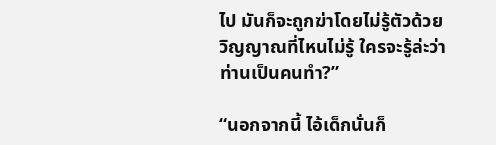ไป มันก็จะถูกฆ่าโดยไม่รู้ตัวด้วยวิญญาณที่ไหนไม่รู้ ใครจะรู้ล่ะว่าท่านเป็นคนทำ?”

“นอกจากนี้ ไอ้เด็กนั่นก็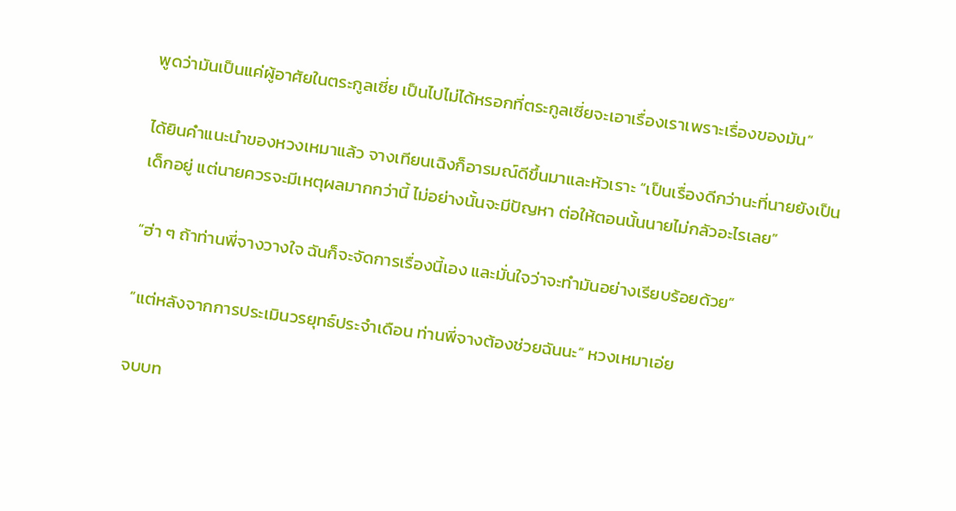พูดว่ามันเป็นแค่ผู้อาศัยในตระกูลเซี่ย เป็นไปไม่ได้หรอกที่ตระกูลเซี่ยจะเอาเรื่องเราเพราะเรื่องของมัน”

ได้ยินคำแนะนำของหวงเหมาแล้ว จางเทียนเฉิงก็อารมณ์ดีขึ้นมาและหัวเราะ “เป็นเรื่องดีกว่านะที่นายยังเป็นเด็กอยู่ แต่นายควรจะมีเหตุผลมากกว่านี้ ไม่อย่างนั้นจะมีปัญหา ต่อให้ตอนนั้นนายไม่กลัวอะไรเลย”

“ฮ่า ๆ ถ้าท่านพี่จางวางใจ ฉันก็จะจัดการเรื่องนี้เอง และมั่นใจว่าจะทำมันอย่างเรียบร้อยด้วย”

“แต่หลังจากการประเมินวรยุทธ์ประจำเดือน ท่านพี่จางต้องช่วยฉันนะ” หวงเหมาเอ่ย

จบบท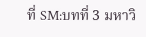ที่ SM:บทที่ 3 มหาวิ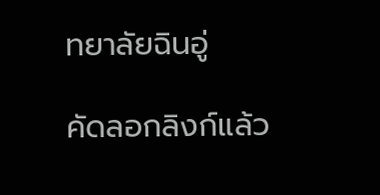ทยาลัยฉินอู่

คัดลอกลิงก์แล้ว